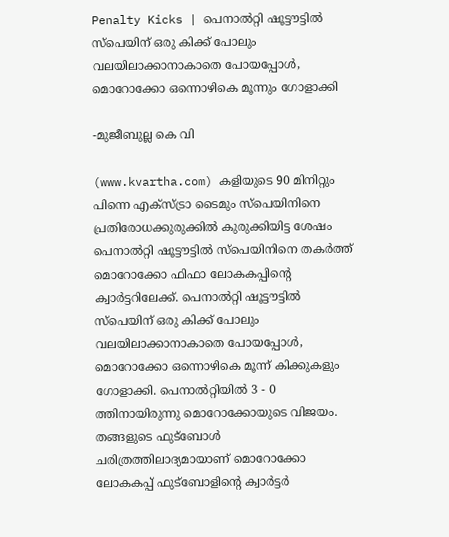Penalty Kicks | പെനാല്‍റ്റി ഷൂട്ടൗട്ടില്‍ സ്പെയിന് ഒരു കിക്ക് പോലും വലയിലാക്കാനാകാതെ പോയപ്പോള്‍, മൊറോക്കോ ഒന്നൊഴികെ മൂന്നും ഗോളാക്കി

-മുജീബുല്ല കെ വി

(www.kvartha.com) കളിയുടെ 90 മിനിറ്റും പിന്നെ എക്‌സ്ട്രാ ടൈമും സ്‌പെയിനിനെ പ്രതിരോധക്കുരുക്കില്‍ കുരുക്കിയിട്ട ശേഷം പെനാല്‍റ്റി ഷൂട്ടൗട്ടില്‍ സ്‌പെയിനിനെ തകര്‍ത്ത് മൊറോക്കോ ഫിഫാ ലോകകപ്പിന്റെ ക്വാര്‍ട്ടറിലേക്ക്. പെനാല്‍റ്റി ഷൂട്ടൗട്ടില്‍ സ്പെയിന് ഒരു കിക്ക് പോലും വലയിലാക്കാനാകാതെ പോയപ്പോള്‍, മൊറോക്കോ ഒന്നൊഴികെ മൂന്ന് കിക്കുകളും ഗോളാക്കി. പെനാല്‍റ്റിയില്‍ 3 - 0 ത്തിനായിരുന്നു മൊറോക്കോയുടെ വിജയം. തങ്ങളുടെ ഫുട്ബോള്‍ ചരിത്രത്തിലാദ്യമായാണ് മൊറോക്കോ ലോകകപ്പ് ഫുട്‌ബോളിന്റെ ക്വാര്‍ട്ടര്‍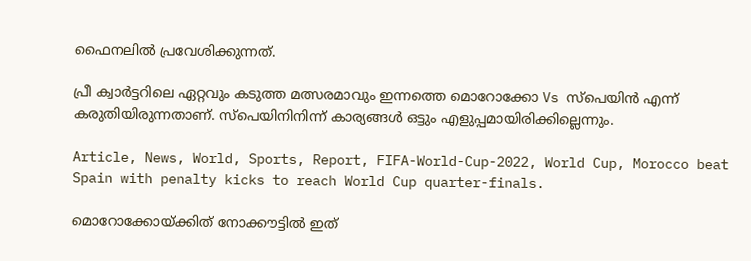ഫൈനലില്‍ പ്രവേശിക്കുന്നത്.

പ്രീ ക്വാര്‍ട്ടറിലെ ഏറ്റവും കടുത്ത മത്സരമാവും ഇന്നത്തെ മൊറോക്കോ Vs സ്‌പെയിന്‍ എന്ന് കരുതിയിരുന്നതാണ്. സ്‌പെയിനിനിന്ന് കാര്യങ്ങള്‍ ഒട്ടും എളുപ്പമായിരിക്കില്ലെന്നും.

Article, News, World, Sports, Report, FIFA-World-Cup-2022, World Cup, Morocco beat Spain with penalty kicks to reach World Cup quarter-finals.

മൊറോക്കോയ്ക്കിത് നോക്കൗട്ടില്‍ ഇത്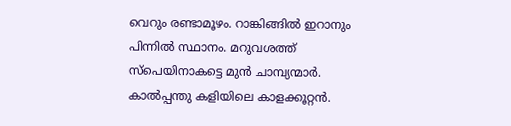വെറും രണ്ടാമൂഴം. റാങ്കിങ്ങില്‍ ഇറാനും പിന്നില്‍ സ്ഥാനം. മറുവശത്ത് സ്‌പെയിനാകട്ടെ മുന്‍ ചാമ്പ്യന്മാര്‍. കാല്‍പ്പന്തു കളിയിലെ കാളക്കൂറ്റന്‍.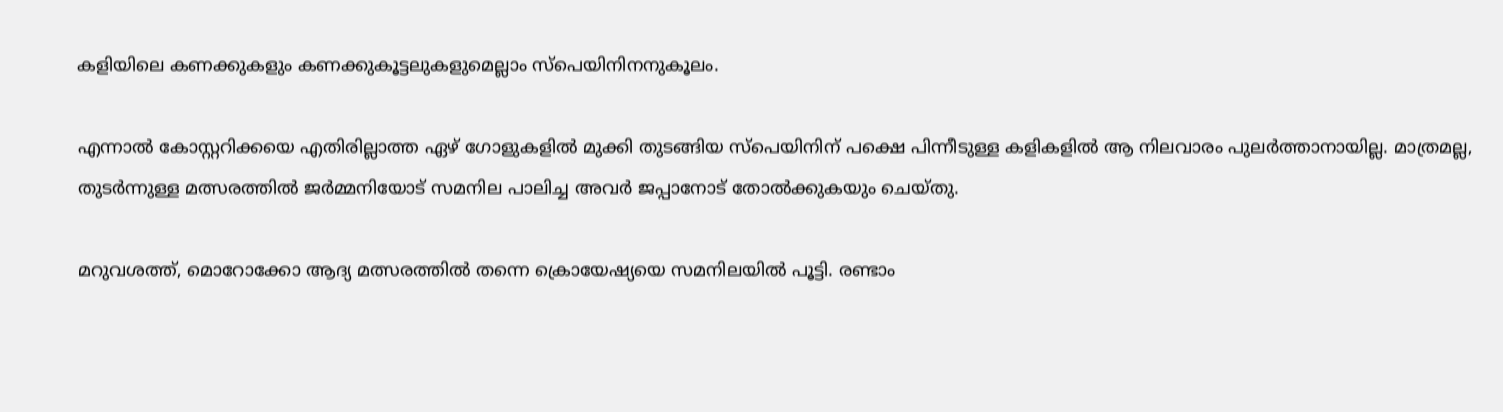കളിയിലെ കണക്കുകളും കണക്കുകൂട്ടലുകളുമെല്ലാം സ്‌പെയിനിനനുകൂലം.

എന്നാല്‍ കോസ്റ്ററിക്കയെ എതിരില്ലാത്ത ഏഴ് ഗോളുകളില്‍ മുക്കി തുടങ്ങിയ സ്‌പെയിനിന് പക്ഷെ പിന്നീടുള്ള കളികളില്‍ ആ നിലവാരം പുലര്‍ത്താനായില്ല. മാത്രമല്ല, തുടര്‍ന്നുള്ള മത്സരത്തില്‍ ജര്‍മ്മനിയോട് സമനില പാലിച്ച അവര്‍ ജപ്പാനോട് തോല്‍ക്കുകയും ചെയ്തു.

മറുവശത്ത്, മൊറോക്കോ ആദ്യ മത്സരത്തില്‍ തന്നെ ക്രൊയേഷ്യയെ സമനിലയില്‍ പൂട്ടി. രണ്ടാം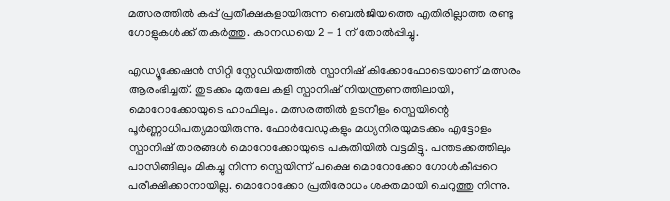മത്സരത്തില്‍ കപ്പ് പ്രതീക്ഷകളായിരുന്ന ബെല്‍ജിയത്തെ എതിരില്ലാത്ത രണ്ടു ഗോളുകള്‍ക്ക് തകര്‍ത്തു. കാനഡയെ 2 - 1 ന് തോല്‍പ്പിച്ചു.

എഡ്യൂക്കേഷന്‍ സിറ്റി സ്റ്റേഡിയത്തില്‍ സ്പാനിഷ് കിക്കോഫോടെയാണ് മത്സരം ആരംഭിച്ചത്. തുടക്കം മുതലേ കളി സ്പാനിഷ് നിയന്ത്രണത്തിലായി, മൊറോക്കോയുടെ ഹാഫിലും. മത്സരത്തില്‍ ഉടനീളം സ്പെയിന്റെ പൂര്‍ണ്ണാധിപത്യമായിരുന്നു. ഫോര്‍വേഡുകളും മധ്യനിരയുമടക്കം എട്ടോളം സ്പാനിഷ് താരങ്ങള്‍ മൊറോക്കോയുടെ പകുതിയില്‍ വട്ടമിട്ടു. പന്തടക്കത്തിലും പാസിങ്ങിലും മികച്ചു നിന്ന സ്പെയിന്ന് പക്ഷെ മൊറോക്കോ ഗോള്‍കീപ്പറെ പരീക്ഷിക്കാനായില്ല. മൊറോക്കോ പ്രതിരോധം ശക്തമായി ചെറുത്തു നിന്നു.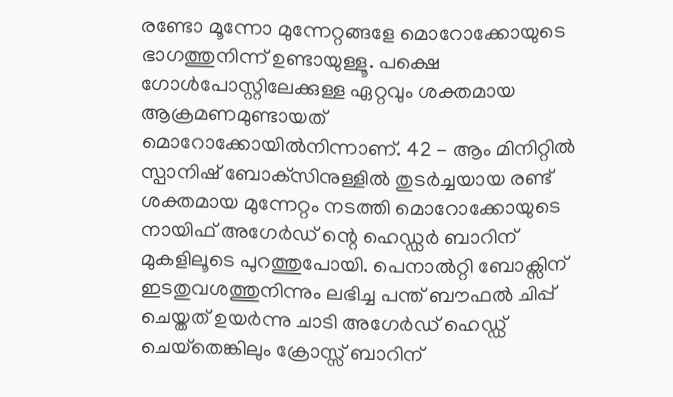രണ്ടോ മൂന്നോ മുന്നേറ്റങ്ങളേ മൊറോക്കോയുടെ ഭാഗത്തുനിന്ന് ഉണ്ടായുള്ളൂ. പക്ഷെ ഗോള്‍പോസ്റ്റിലേക്കുള്ള ഏറ്റവും ശക്തമായ ആക്രമണമുണ്ടായത് മൊറോക്കോയില്‍നിന്നാണ്. 42 - ആം മിനിറ്റില്‍ സ്പാനിഷ് ബോക്‌സിനുള്ളില്‍ തുടര്‍ച്ചയായ രണ്ട് ശക്തമായ മുന്നേറ്റം നടത്തി മൊറോക്കോയുടെ നായിഫ് അഗേര്‍ഡ് ന്റെ ഹെഡ്ഡര്‍ ബാറിന് മുകളിലൂടെ പുറത്തുപോയി. പെനാല്‍റ്റി ബോക്സിന് ഇടതുവശത്തുനിന്നും ലഭിച്ച പന്ത് ബൗഫല്‍ ചിപ്പ് ചെയ്തത് ഉയര്‍ന്നു ചാടി അഗേര്‍ഡ് ഹെഡ്ഡ് ചെയ്‌തെങ്കിലും ക്രോസ്സ് ബാറിന്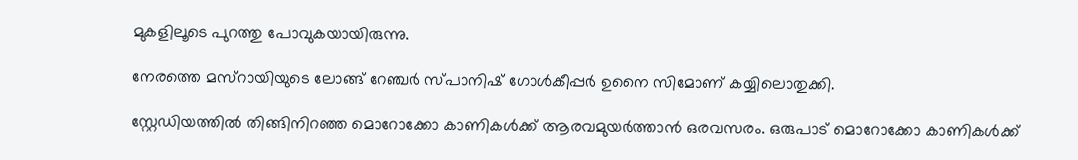മുകളിലൂടെ പുറത്തു പോവുകയായിരുന്നു.

നേരത്തെ മസ്‌റായിയുടെ ലോങ്ങ് റേഞ്ചര്‍ സ്പാനിഷ് ഗോള്‍കീപ്പര്‍ ഉനൈ സിമോണ് കയ്യിലൊതുക്കി.

സ്റ്റേഡിയത്തില്‍ തിങ്ങിനിറഞ്ഞ മൊറോക്കോ കാണികള്‍ക്ക് ആരവമുയര്‍ത്താന്‍ ഒരവസരം. ഒരുപാട് മൊറോക്കോ കാണികള്‍ക്ക്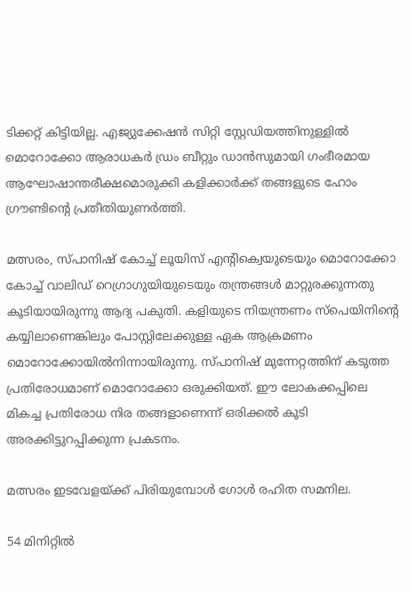ടിക്കറ്റ് കിട്ടിയില്ല. എജ്യുക്കേഷന്‍ സിറ്റി സ്റ്റേഡിയത്തിനുള്ളില്‍ മൊറോക്കോ ആരാധകര്‍ ഡ്രം ബീറ്റും ഡാന്‍സുമായി ഗംഭീരമായ ആഘോഷാന്തരീക്ഷമൊരുക്കി കളിക്കാര്‍ക്ക് തങ്ങളുടെ ഹോം ഗ്രൗണ്ടിന്റെ പ്രതീതിയുണര്‍ത്തി.

മത്സരം, സ്പാനിഷ് കോച്ച് ലൂയിസ് എന്റിക്വെയുടെയും മൊറോക്കോ കോച്ച് വാലിഡ് റെഗ്രാഗുയിയുടെയും തന്ത്രങ്ങള്‍ മാറ്റുരക്കുന്നതു കൂടിയായിരുന്നു ആദ്യ പകുതി. കളിയുടെ നിയന്ത്രണം സ്പെയിനിന്റെ കയ്യിലാണെങ്കിലും പോസ്റ്റിലേക്കുള്ള ഏക ആക്രമണം മൊറോക്കോയില്‍നിന്നായിരുന്നു. സ്പാനിഷ് മുന്നേറ്റത്തിന് കടുത്ത പ്രതിരോധമാണ് മൊറോക്കോ ഒരുക്കിയത്. ഈ ലോകക്കപ്പിലെ മികച്ച പ്രതിരോധ നിര തങ്ങളാണെന്ന് ഒരിക്കല്‍ കൂടി അരക്കിട്ടുറപ്പിക്കുന്ന പ്രകടനം.

മത്സരം ഇടവേളയ്ക്ക് പിരിയുമ്പോള്‍ ഗോള്‍ രഹിത സമനില.

54 മിനിറ്റില്‍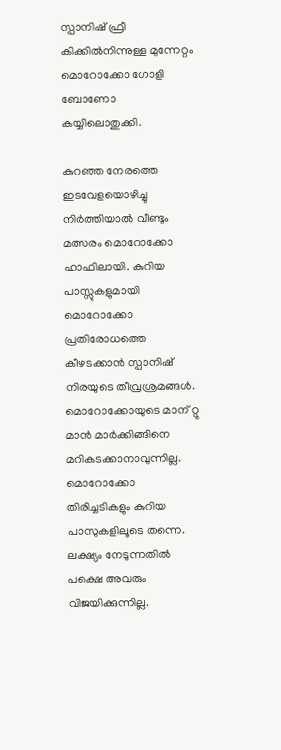സ്പാനിഷ് ഫ്രീ കിക്കില്‍നിന്നുള്ള മുന്നേറ്റം മൊറോക്കോ ഗോളി ബോണോ കയ്യിലൊതുക്കി.

കുറഞ്ഞ നേരത്തെ ഇടവേളയൊഴിച്ചു നിര്‍ത്തിയാല്‍ വീണ്ടും മത്സരം മൊറോക്കോ ഹാഫിലായി. കുറിയ പാസ്സുകളുമായി മൊറോക്കോ പ്രതിരോധത്തെ കീഴടക്കാന്‍ സ്പാനിഷ് നിരയുടെ തീവ്രശ്രമങ്ങള്‍. മൊറോക്കോയുടെ മാന് റ്റു മാന്‍ മാര്‍ക്കിങ്ങിനെ മറികടക്കാനാവുന്നില്ല. മൊറോക്കോ തിരിച്ചടികളും കുറിയ പാസുകളിലൂടെ തന്നെ. ലക്ഷ്യം നേടുന്നതില്‍ പക്ഷെ അവരും വിജയിക്കുന്നില്ല.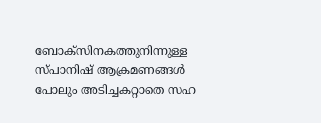ബോക്‌സിനകത്തുനിന്നുള്ള സ്പാനിഷ് ആക്രമണങ്ങള്‍ പോലും അടിച്ചകറ്റാതെ സഹ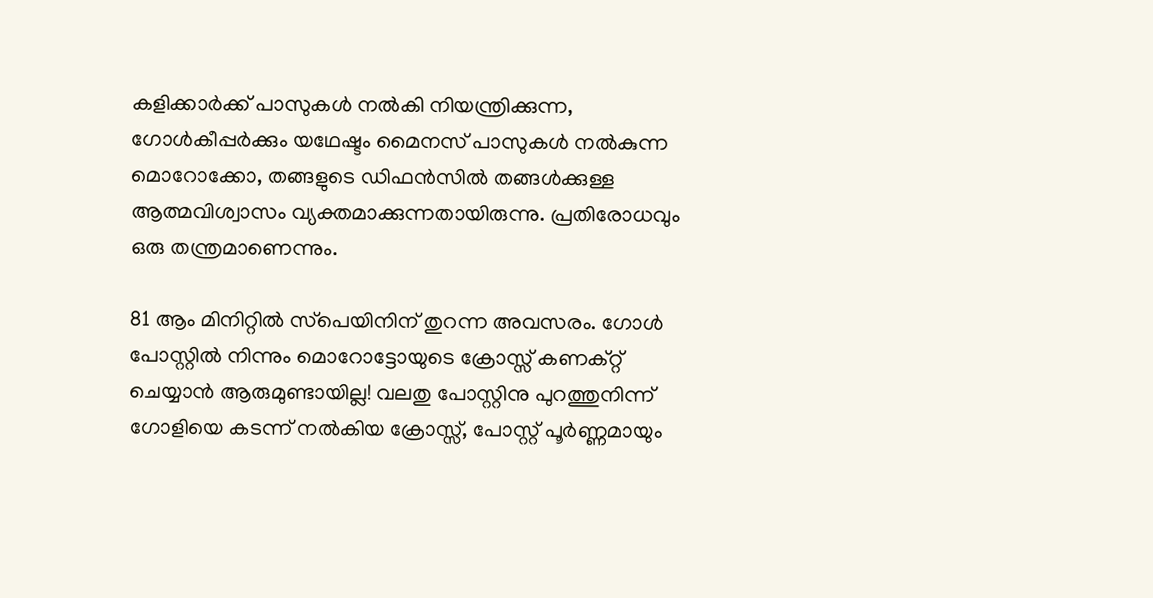കളിക്കാര്‍ക്ക് പാസുകള്‍ നല്‍കി നിയന്ത്രിക്കുന്ന, ഗോള്‍കീപ്പര്‍ക്കും യഥേഷ്ടം മൈനസ് പാസുകള്‍ നല്‍കുന്ന മൊറോക്കോ, തങ്ങളുടെ ഡിഫന്‍സില്‍ തങ്ങള്‍ക്കുള്ള ആത്മവിശ്വാസം വ്യക്തമാക്കുന്നതായിരുന്നു. പ്രതിരോധവും ഒരു തന്ത്രമാണെന്നും.

81 ആം മിനിറ്റില്‍ സ്‌പെയിനിന് തുറന്ന അവസരം. ഗോള്‍ പോസ്റ്റില്‍ നിന്നും മൊറോട്ടോയുടെ ക്രോസ്സ് കണക്റ്റ് ചെയ്യാന്‍ ആരുമുണ്ടായില്ല! വലതു പോസ്റ്റിനു പുറത്തുനിന്ന് ഗോളിയെ കടന്ന് നല്‍കിയ ക്രോസ്സ്, പോസ്റ്റ് പൂര്‍ണ്ണമായും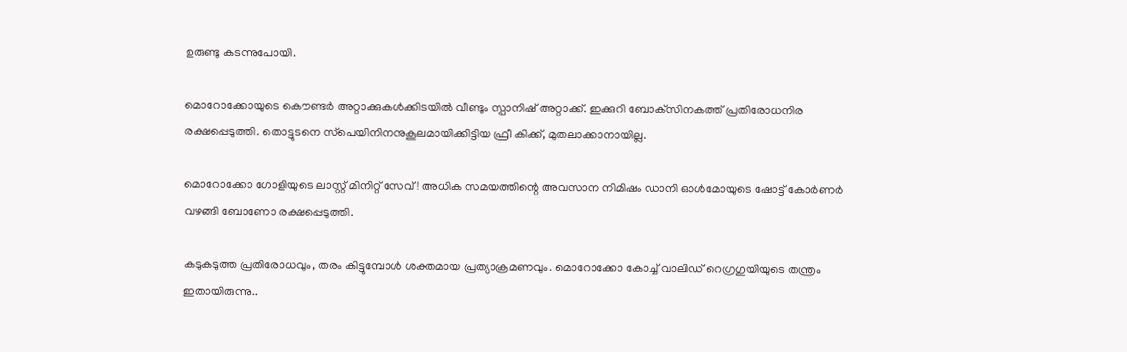ഉരുണ്ടു കടന്നുപോയി.

മൊറോക്കോയുടെ കൌണ്ടര്‍ അറ്റാക്കുകള്‍ക്കിടയില്‍ വീണ്ടും സ്പാനിഷ് അറ്റാക്ക്. ഇക്കുറി ബോക്‌സിനകത്ത് പ്രതിരോധനിര രക്ഷപ്പെടുത്തി. തൊട്ടുടനെ സ്‌പെയിനിനനുകൂലമായിക്കിട്ടിയ ഫ്രീ കിക്ക്, മുതലാക്കാനായില്ല.

മൊറോക്കോ ഗോളിയുടെ ലാസ്റ്റ് മിനിറ്റ് സേവ്! അധിക സമയത്തിന്റെ അവസാന നിമിഷം ഡാനി ഓള്‍മോയുടെ ഷോട്ട് കോര്‍ണര്‍ വഴങ്ങി ബോണോ രക്ഷപ്പെടുത്തി.

കടുകടുത്ത പ്രതിരോധവും, തരം കിട്ടുമ്പോള്‍ ശക്തമായ പ്രത്യാക്രമണവും. മൊറോക്കോ കോച്ച് വാലിഡ് റെഗ്രഗുയിയുടെ തന്ത്രം ഇതായിരുന്നു..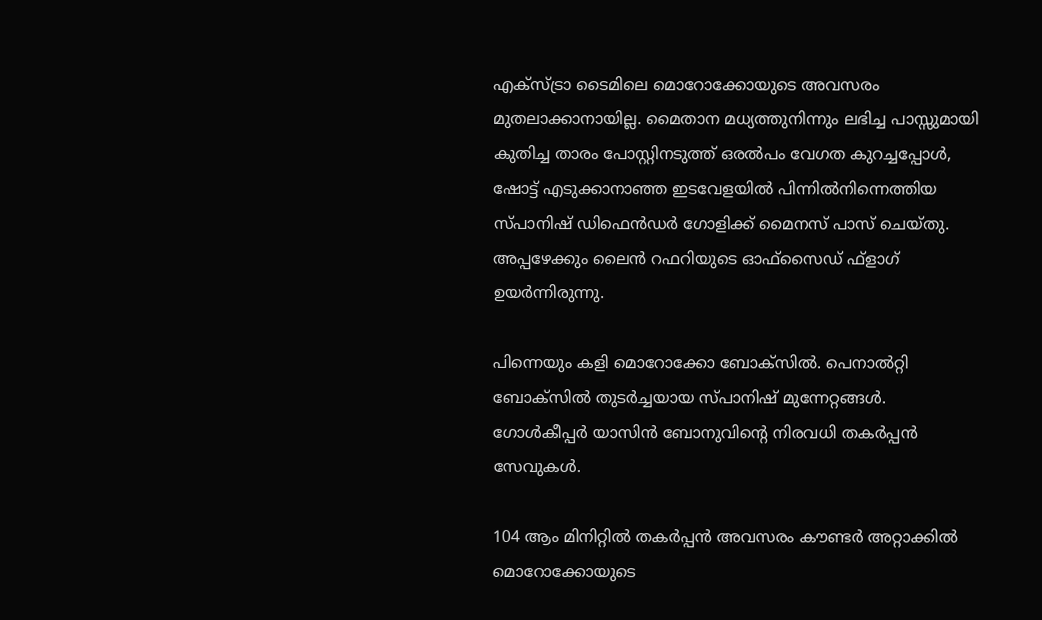എക്‌സ്ട്രാ ടൈമിലെ മൊറോക്കോയുടെ അവസരം മുതലാക്കാനായില്ല. മൈതാന മധ്യത്തുനിന്നും ലഭിച്ച പാസ്സുമായി കുതിച്ച താരം പോസ്റ്റിനടുത്ത് ഒരല്‍പം വേഗത കുറച്ചപ്പോള്‍, ഷോട്ട് എടുക്കാനാഞ്ഞ ഇടവേളയില്‍ പിന്നില്‍നിന്നെത്തിയ സ്പാനിഷ് ഡിഫെന്‍ഡര്‍ ഗോളിക്ക് മൈനസ് പാസ് ചെയ്തു. അപ്പഴേക്കും ലൈന്‍ റഫറിയുടെ ഓഫ്സൈഡ് ഫ്ളാഗ് ഉയര്‍ന്നിരുന്നു.

പിന്നെയും കളി മൊറോക്കോ ബോക്‌സില്‍. പെനാല്‍റ്റി ബോക്‌സില്‍ തുടര്‍ച്ചയായ സ്പാനിഷ് മുന്നേറ്റങ്ങള്‍. ഗോള്‍കീപ്പര്‍ യാസിന്‍ ബോനുവിന്റെ നിരവധി തകര്‍പ്പന്‍ സേവുകള്‍.

104 ആം മിനിറ്റില്‍ തകര്‍പ്പന്‍ അവസരം കൗണ്ടര്‍ അറ്റാക്കില്‍ മൊറോക്കോയുടെ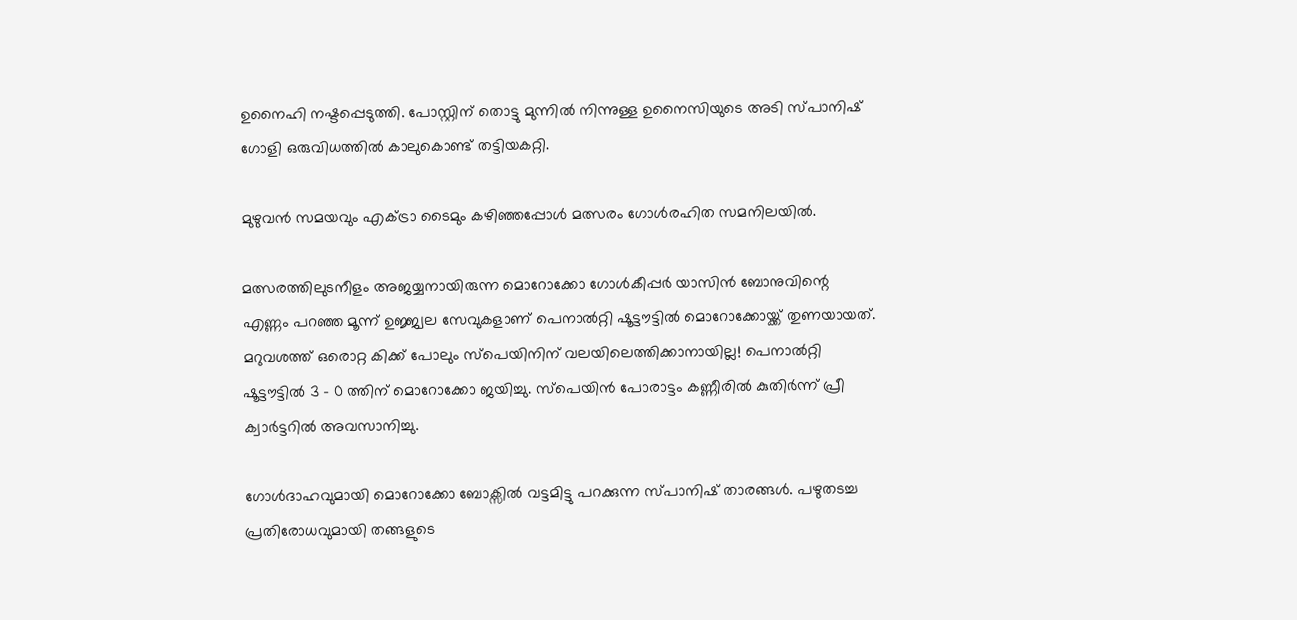ഉനൈഹി നഷ്ടപ്പെടുത്തി. പോസ്റ്റിന് തൊട്ടു മുന്നില്‍ നിന്നുള്ള ഉനൈസിയുടെ അടി സ്പാനിഷ് ഗോളി ഒരുവിധത്തില്‍ കാലുകൊണ്ട് തട്ടിയകറ്റി.

മുഴുവന്‍ സമയവും എക്ട്രാ ടൈമും കഴിഞ്ഞപ്പോള്‍ മത്സരം ഗോള്‍രഹിത സമനിലയില്‍.

മത്സരത്തിലുടനീളം അജയ്യനായിരുന്ന മൊറോക്കോ ഗോള്‍കീപ്പര്‍ യാസിന്‍ ബോനുവിന്റെ എണ്ണം പറഞ്ഞ മൂന്ന് ഉജ്ജ്വല സേവുകളാണ് പെനാല്‍റ്റി ഷൂട്ടൗട്ടില്‍ മൊറോക്കോയ്ക്ക് തുണയായത്. മറുവശത്ത് ഒരൊറ്റ കിക്ക് പോലും സ്‌പെയിനിന് വലയിലെത്തിക്കാനായില്ല! പെനാല്‍റ്റി ഷൂട്ടൗട്ടില്‍ 3 - 0 ത്തിന് മൊറോക്കോ ജയിച്ചു. സ്പെയിന്‍ പോരാട്ടം കണ്ണീരില്‍ കുതിര്‍ന്ന് പ്രീ ക്വാര്‍ട്ടറില്‍ അവസാനിച്ചു.

ഗോള്‍ദാഹവുമായി മൊറോക്കോ ബോക്സില്‍ വട്ടമിട്ടു പറക്കുന്ന സ്പാനിഷ് താരങ്ങള്‍. പഴുതടച്ച പ്രതിരോധവുമായി തങ്ങളുടെ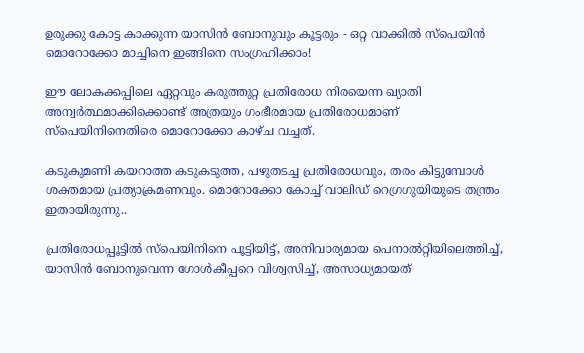ഉരുക്കു കോട്ട കാക്കുന്ന യാസിന്‍ ബോനുവും കൂട്ടരും - ഒറ്റ വാക്കില്‍ സ്പെയിന്‍ മൊറോക്കോ മാച്ചിനെ ഇങ്ങിനെ സംഗ്രഹിക്കാം!

ഈ ലോകക്കപ്പിലെ ഏറ്റവും കരുത്തുറ്റ പ്രതിരോധ നിരയെന്ന ഖ്യാതി അന്വര്‍ത്ഥമാക്കിക്കൊണ്ട് അത്രയും ഗംഭീരമായ പ്രതിരോധമാണ് സ്‌പെയിനിനെതിരെ മൊറോക്കോ കാഴ്ച വച്ചത്.

കടുകുമണി കയറാത്ത കടുകടുത്ത, പഴുതടച്ച പ്രതിരോധവും, തരം കിട്ടുമ്പോള്‍ ശക്തമായ പ്രത്യാക്രമണവും. മൊറോക്കോ കോച്ച് വാലിഡ് റെഗ്രഗുയിയുടെ തന്ത്രം ഇതായിരുന്നു..

പ്രതിരോധപ്പൂട്ടില്‍ സ്‌പെയിനിനെ പൂട്ടിയിട്ട്, അനിവാര്യമായ പെനാല്‍റ്റിയിലെത്തിച്ച്, യാസിന്‍ ബോനുവെന്ന ഗോള്‍കീപ്പറെ വിശ്വസിച്ച്, അസാധ്യമായത്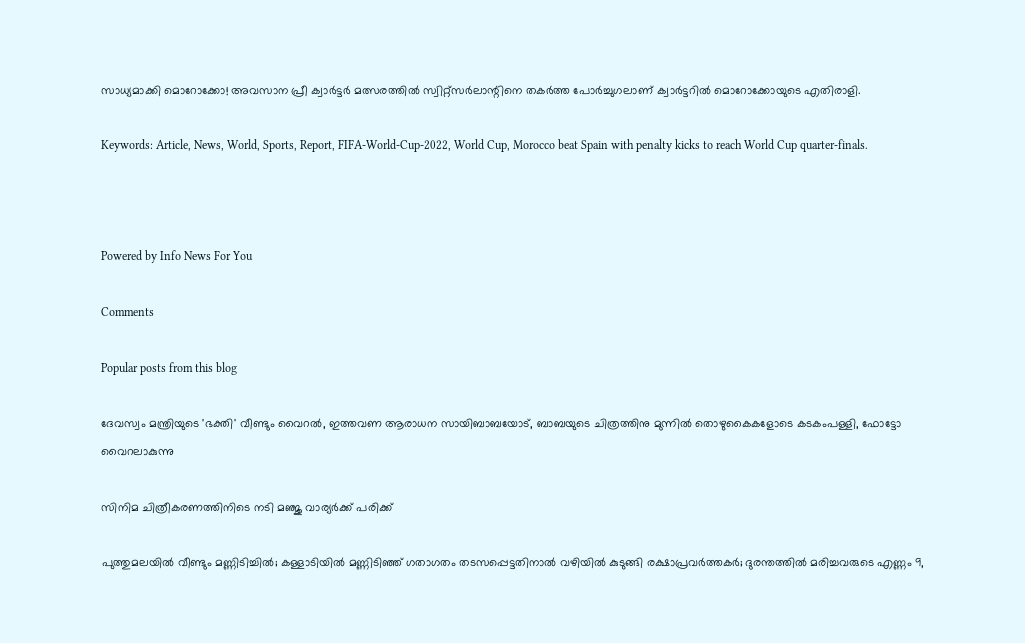സാധ്യമാക്കി മൊറോക്കോ! അവസാന പ്രീ ക്വാര്‍ട്ടര്‍ മത്സരത്തില്‍ സ്വിറ്റ്‌സര്‍ലാന്റിനെ തകര്‍ത്ത പോര്‍ച്ചുഗലാണ് ക്വാര്‍ട്ടറില്‍ മൊറോക്കോയുടെ എതിരാളി.

Keywords: Article, News, World, Sports, Report, FIFA-World-Cup-2022, World Cup, Morocco beat Spain with penalty kicks to reach World Cup quarter-finals.



Powered by Info News For You

Comments

Popular posts from this blog

ദേവസ്വം മന്ത്രിയുടെ 'ഭക്തി' വീണ്ടും വൈറല്‍, ഇത്തവണ ആരാധന സായിബാബയോട്, ബാബയുടെ ചിത്രത്തിനു മുന്നില്‍ തൊഴുകൈകളോടെ കടകംപള്ളി, ഫോട്ടോ വൈറലാകുന്നു

സിനിമ ചിത്രീകരണത്തിനിടെ നടി മഞ്ജു വാര്യര്‍ക്ക് പരിക്ക്

പുത്തുമലയില്‍ വീണ്ടും മണ്ണിടിച്ചില്‍; കള്ളാടിയില്‍ മണ്ണിടിഞ്ഞ് ഗതാഗതം തടസപ്പെട്ടതിനാല്‍ വഴിയില്‍ കുടുങ്ങി രക്ഷാപ്രവര്‍ത്തകര്‍; ദുരന്തത്തില്‍ മരിച്ചവരുടെ എണ്ണം 9,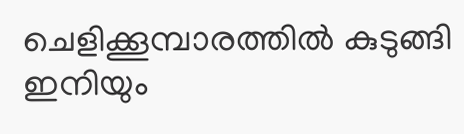ചെളിക്കൂമ്പാരത്തില്‍ കുടുങ്ങി ഇനിയും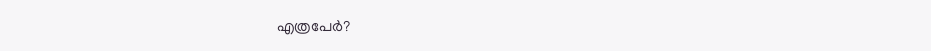എത്രപേര്‍?